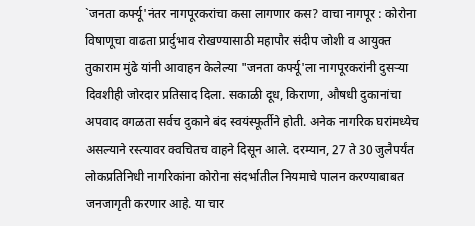`जनता कर्फ्यू'नंतर नागपूरकरांचा कसा लागणार कस? वाचा नागपूर : कोरोना विषाणूचा वाढता प्रार्दुभाव रोखण्यासाठी महापौर संदीप जोशी व आयुक्त तुकाराम मुंढे यांनी आवाहन केलेल्या "जनता कर्फ्यू'ला नागपूरकरांनी दुसऱ्या दिवशीही जोरदार प्रतिसाद दिला. सकाळी दूध, किराणा, औषधी दुकानांचा अपवाद वगळता सर्वच दुकाने बंद स्वयंस्फूर्तीने होती. अनेक नागरिक घरांमध्येच असल्याने रस्त्यावर क्वचितच वाहने दिसून आले. दरम्यान, 27 ते 30 जुलैपर्यंत लोकप्रतिनिधी नागरिकांना कोरोना संदर्भातील नियमाचे पालन करण्याबाबत जनजागृती करणार आहे. या चार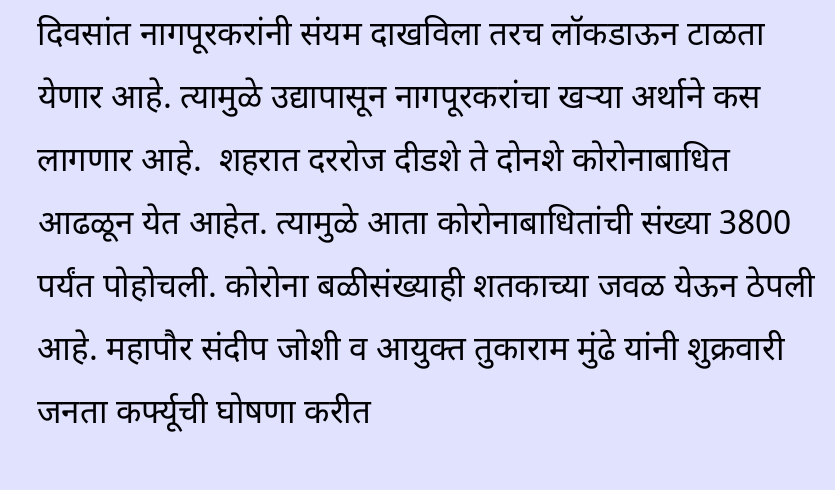दिवसांत नागपूरकरांनी संयम दाखविला तरच लॉकडाऊन टाळता येणार आहे. त्यामुळे उद्यापासून नागपूरकरांचा खऱ्या अर्थाने कस लागणार आहे.  शहरात दररोज दीडशे ते दोनशे कोरोनाबाधित आढळून येत आहेत. त्यामुळे आता कोरोनाबाधितांची संख्या 3800 पर्यंत पोहोचली. कोरोना बळीसंख्याही शतकाच्या जवळ येऊन ठेपली आहे. महापौर संदीप जोशी व आयुक्त तुकाराम मुंढे यांनी शुक्रवारी जनता कर्फ्यूची घोषणा करीत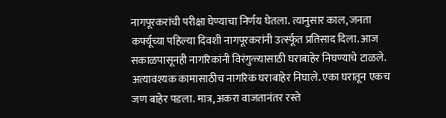नागपूरकरांची परीक्षा घेण्याचा निर्णय घेतला. त्यानुसार काल, जनता कर्फ्यूच्या पहिल्या दिवशी नागपूरकरांनी उर्त्स्फूत प्रतिसाद दिला. आज सकाळपासूनही नागरिकांनी विरंगुळ्यासाठी घराबाहेर निघण्याचे टाळले. अत्यावश्‍यक कामासाठीच नागरिक घराबाहेर निघाले. एका घरातून एकच जण बाहेर पडला. मात्र, अकरा वाजतानंतर रस्ते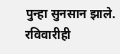पुन्हा सुनसान झाले. रविवारीही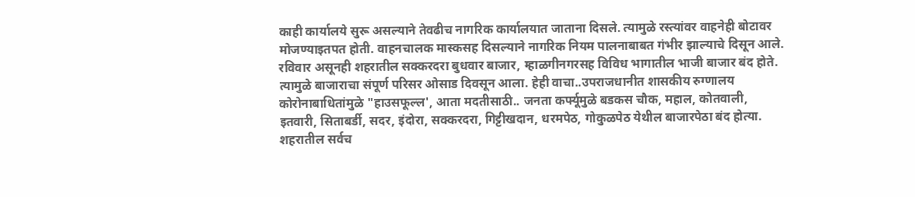काही कार्यालये सुरू असल्याने तेवढीच नागरिक कार्यालयात जाताना दिसले. त्यामुळे रस्त्यांवर वाहनेही बोटावर मोजण्याइतपत होती. वाहनचालक मास्कसह दिसल्याने नागरिक नियम पालनाबाबत गंभीर झाल्याचे दिसून आले. रविवार असूनही शहरातील सक्करदरा बुधवार बाजार, म्हाळगीनगरसह विविध भागातील भाजी बाजार बंद होते. त्यामुळे बाजाराचा संपूर्ण परिसर ओसाड दिवसून आला. हेही वाचा..उपराजधानीत शासकीय रुग्णालय कोरोनाबाधितांमुळे "हाउसफूल्ल', आता मदतीसाठी.. जनता कर्फ्यूमुळे बडकस चौक, महाल, कोतवाली, इतवारी, सिताबर्डी, सदर, इंदोरा, सक्करदरा, गिट्टीखदान, धरमपेठ, गोकुळपेठ येथील बाजारपेठा बंद होत्या. शहरातील सर्वच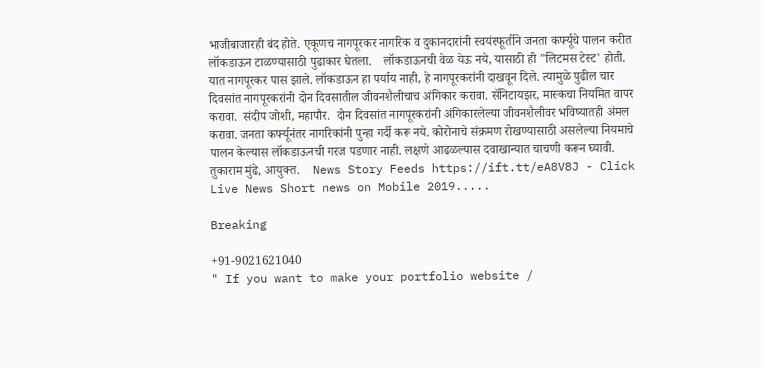भाजीबाजारही बंद होते. एकूणच नागपूरकर नागरिक व दुकानदारांनी स्वयंस्फूर्तीने जनता कर्फ्यूचे पालन करीत लॉकडाऊन टाळण्यासाठी पुढाकार घेतला.    लॉकडाऊनची वेळ येऊ नये, यासाठी ही "लिटमस टेस्ट' होती. यात नागपूरकर पास झाले. लॉकडाऊन हा पर्याय नाही, हे नागपूरकरांनी दाखवून दिले. त्यामुळे पुढील चार दिवसांत नागपूरकरांनी दोन दिवसातील जीवनशैलीचाच अंगिकार करावा. सॅनिटायझर, मास्कचा नियमित वापर करावा.  संदीप जोशी, महापौर.  दोन दिवसांत नागपूरकरांनी अंगिकारलेल्या जीवनशैलीवर भविष्यातही अंमल करावा. जनता कर्फ्यूनंतर नागरिकांनी पुन्हा गर्दी करू नये. कोरोनाचे संक्रमण रोखण्यासाठी असलेल्या नियमाचे पालन केल्यास लॉकडाऊनची गरज पडणार नाही. लक्षणे आढळल्यास दवाखान्यात चाचणी करून घ्यावी.  तुकाराम मुंढे, आयुक्त.    News Story Feeds https://ift.tt/eA8V8J - Click Live News Short news on Mobile 2019.....

Breaking

+91-9021621040
" If you want to make your portfolio website /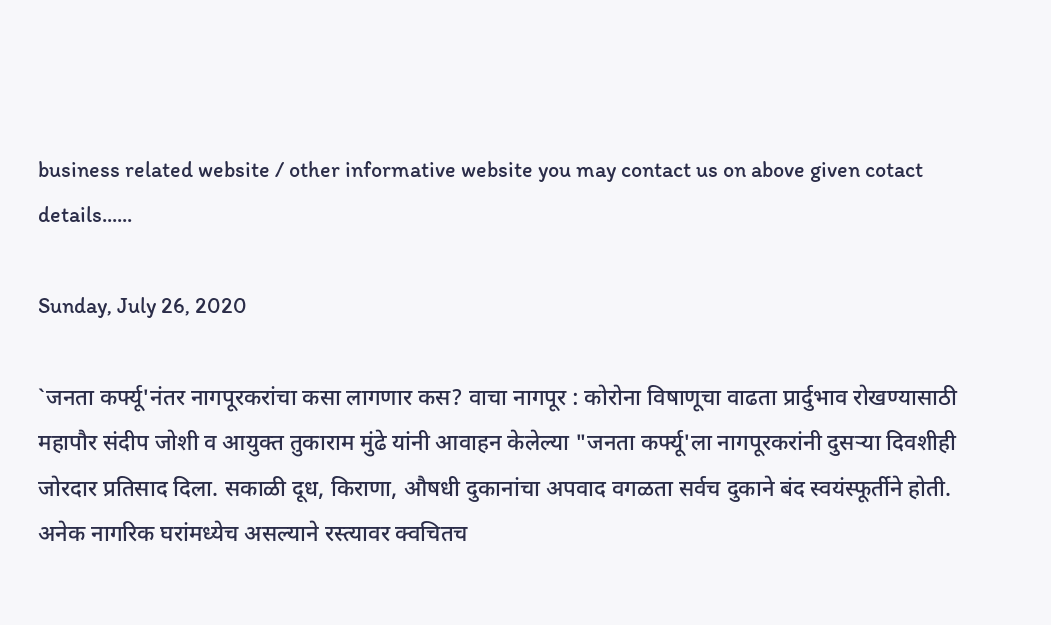business related website / other informative website you may contact us on above given cotact details......

Sunday, July 26, 2020

`जनता कर्फ्यू'नंतर नागपूरकरांचा कसा लागणार कस? वाचा नागपूर : कोरोना विषाणूचा वाढता प्रार्दुभाव रोखण्यासाठी महापौर संदीप जोशी व आयुक्त तुकाराम मुंढे यांनी आवाहन केलेल्या "जनता कर्फ्यू'ला नागपूरकरांनी दुसऱ्या दिवशीही जोरदार प्रतिसाद दिला. सकाळी दूध, किराणा, औषधी दुकानांचा अपवाद वगळता सर्वच दुकाने बंद स्वयंस्फूर्तीने होती. अनेक नागरिक घरांमध्येच असल्याने रस्त्यावर क्वचितच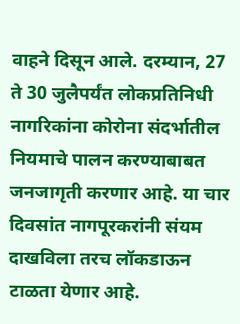वाहने दिसून आले. दरम्यान, 27 ते 30 जुलैपर्यंत लोकप्रतिनिधी नागरिकांना कोरोना संदर्भातील नियमाचे पालन करण्याबाबत जनजागृती करणार आहे. या चार दिवसांत नागपूरकरांनी संयम दाखविला तरच लॉकडाऊन टाळता येणार आहे.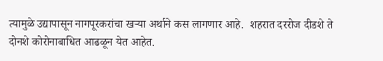त्यामुळे उद्यापासून नागपूरकरांचा खऱ्या अर्थाने कस लागणार आहे.  शहरात दररोज दीडशे ते दोनशे कोरोनाबाधित आढळून येत आहेत.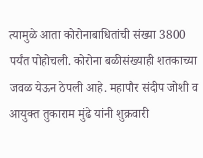त्यामुळे आता कोरोनाबाधितांची संख्या 3800 पर्यंत पोहोचली. कोरोना बळीसंख्याही शतकाच्या जवळ येऊन ठेपली आहे. महापौर संदीप जोशी व आयुक्त तुकाराम मुंढे यांनी शुक्रवारी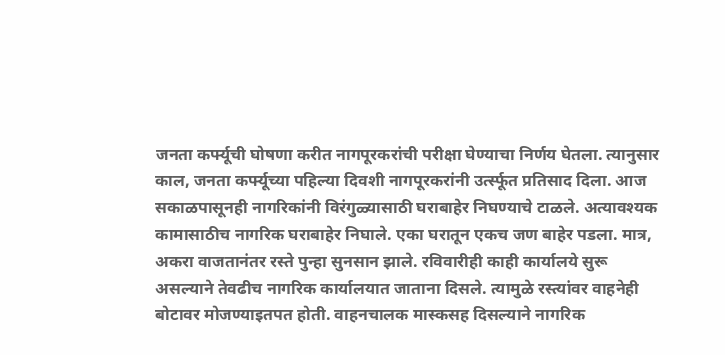जनता कर्फ्यूची घोषणा करीत नागपूरकरांची परीक्षा घेण्याचा निर्णय घेतला. त्यानुसार काल, जनता कर्फ्यूच्या पहिल्या दिवशी नागपूरकरांनी उर्त्स्फूत प्रतिसाद दिला. आज सकाळपासूनही नागरिकांनी विरंगुळ्यासाठी घराबाहेर निघण्याचे टाळले. अत्यावश्‍यक कामासाठीच नागरिक घराबाहेर निघाले. एका घरातून एकच जण बाहेर पडला. मात्र, अकरा वाजतानंतर रस्ते पुन्हा सुनसान झाले. रविवारीही काही कार्यालये सुरू असल्याने तेवढीच नागरिक कार्यालयात जाताना दिसले. त्यामुळे रस्त्यांवर वाहनेही बोटावर मोजण्याइतपत होती. वाहनचालक मास्कसह दिसल्याने नागरिक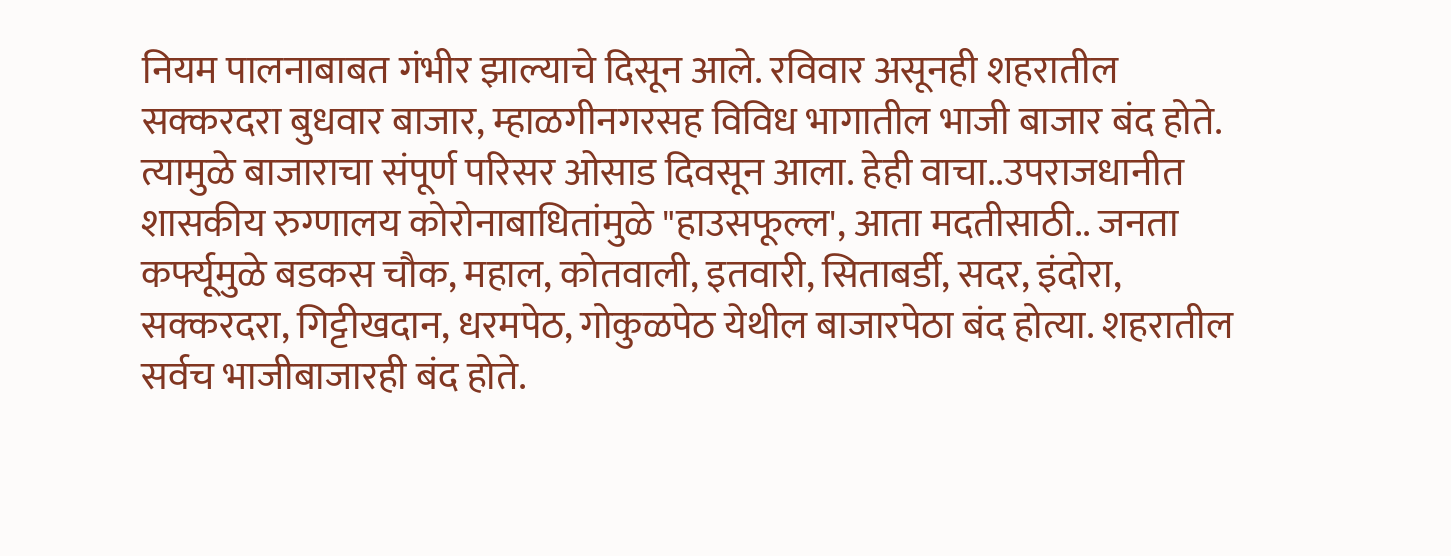नियम पालनाबाबत गंभीर झाल्याचे दिसून आले. रविवार असूनही शहरातील सक्करदरा बुधवार बाजार, म्हाळगीनगरसह विविध भागातील भाजी बाजार बंद होते. त्यामुळे बाजाराचा संपूर्ण परिसर ओसाड दिवसून आला. हेही वाचा..उपराजधानीत शासकीय रुग्णालय कोरोनाबाधितांमुळे "हाउसफूल्ल', आता मदतीसाठी.. जनता कर्फ्यूमुळे बडकस चौक, महाल, कोतवाली, इतवारी, सिताबर्डी, सदर, इंदोरा, सक्करदरा, गिट्टीखदान, धरमपेठ, गोकुळपेठ येथील बाजारपेठा बंद होत्या. शहरातील सर्वच भाजीबाजारही बंद होते.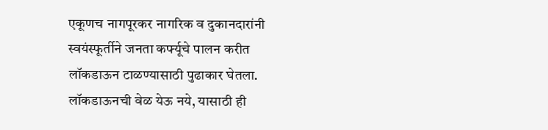एकूणच नागपूरकर नागरिक व दुकानदारांनी स्वयंस्फूर्तीने जनता कर्फ्यूचे पालन करीत लॉकडाऊन टाळण्यासाठी पुढाकार घेतला.    लॉकडाऊनची वेळ येऊ नये, यासाठी ही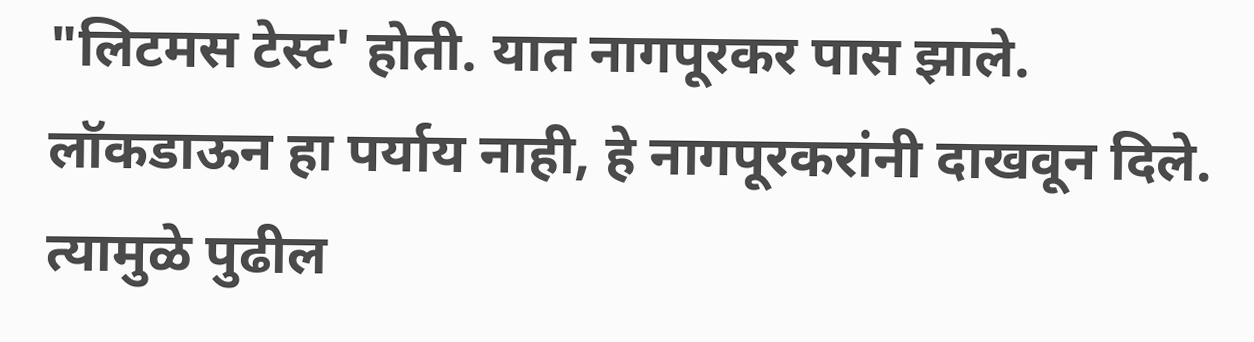"लिटमस टेस्ट' होती. यात नागपूरकर पास झाले. लॉकडाऊन हा पर्याय नाही, हे नागपूरकरांनी दाखवून दिले. त्यामुळे पुढील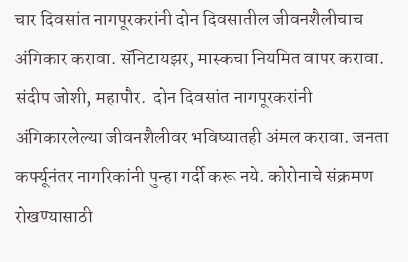चार दिवसांत नागपूरकरांनी दोन दिवसातील जीवनशैलीचाच अंगिकार करावा. सॅनिटायझर, मास्कचा नियमित वापर करावा.  संदीप जोशी, महापौर.  दोन दिवसांत नागपूरकरांनी अंगिकारलेल्या जीवनशैलीवर भविष्यातही अंमल करावा. जनता कर्फ्यूनंतर नागरिकांनी पुन्हा गर्दी करू नये. कोरोनाचे संक्रमण रोखण्यासाठी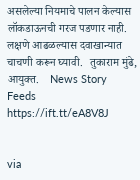असलेल्या नियमाचे पालन केल्यास लॉकडाऊनची गरज पडणार नाही. लक्षणे आढळल्यास दवाखान्यात चाचणी करून घ्यावी.  तुकाराम मुंढे, आयुक्त.    News Story Feeds https://ift.tt/eA8V8J


via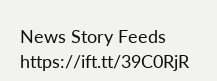News Story Feeds https://ift.tt/39C0RjR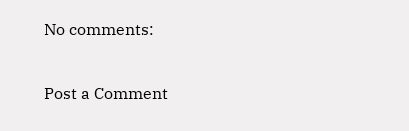No comments:

Post a Comment